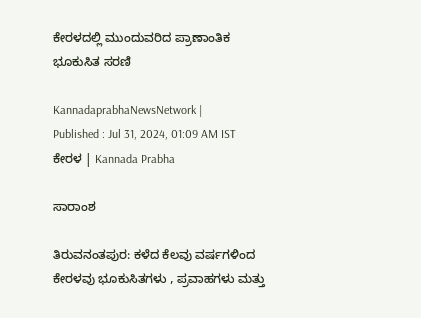ಕೇರಳದಲ್ಲಿ ಮುಂದುವರಿದ ಪ್ರಾಣಾಂತಿಕ ಭೂಕುಸಿತ ಸರಣಿ

KannadaprabhaNewsNetwork |
Published : Jul 31, 2024, 01:09 AM IST
ಕೇರಳ | Kannada Prabha

ಸಾರಾಂಶ

ತಿರುವನಂತಪುರ: ಕಳೆದ ಕೆಲವು ವರ್ಷಗಳಿಂದ ಕೇರಳವು ಭೂಕುಸಿತಗಳು , ಪ್ರವಾಹಗಳು ಮತ್ತು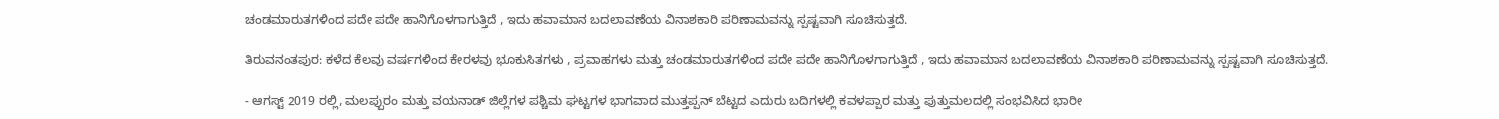ಚಂಡಮಾರುತಗಳಿಂದ ಪದೇ ಪದೇ ಹಾನಿಗೊಳಗಾಗುತ್ತಿದೆ , ಇದು ಹವಾಮಾನ ಬದಲಾವಣೆಯ ವಿನಾಶಕಾರಿ ಪರಿಣಾಮವನ್ನು ಸ್ಪಷ್ಟವಾಗಿ ಸೂಚಿಸುತ್ತದೆ.

ತಿರುವನಂತಪುರ: ಕಳೆದ ಕೆಲವು ವರ್ಷಗಳಿಂದ ಕೇರಳವು ಭೂಕುಸಿತಗಳು , ಪ್ರವಾಹಗಳು ಮತ್ತು ಚಂಡಮಾರುತಗಳಿಂದ ಪದೇ ಪದೇ ಹಾನಿಗೊಳಗಾಗುತ್ತಿದೆ , ಇದು ಹವಾಮಾನ ಬದಲಾವಣೆಯ ವಿನಾಶಕಾರಿ ಪರಿಣಾಮವನ್ನು ಸ್ಪಷ್ಟವಾಗಿ ಸೂಚಿಸುತ್ತದೆ.

- ಆಗಸ್ಟ್ 2019 ರಲ್ಲಿ, ಮಲಪ್ಪುರಂ ಮತ್ತು ವಯನಾಡ್ ಜಿಲ್ಲೆಗಳ ಪಶ್ಚಿಮ ಘಟ್ಟಗಳ ಭಾಗವಾದ ಮುತ್ತಪ್ಪನ್ ಬೆಟ್ಟದ ಎದುರು ಬದಿಗಳಲ್ಲಿ ಕವಳಪ್ಪಾರ ಮತ್ತು ಪುತ್ತುಮಲದಲ್ಲಿ ಸಂಭವಿಸಿದ ಭಾರೀ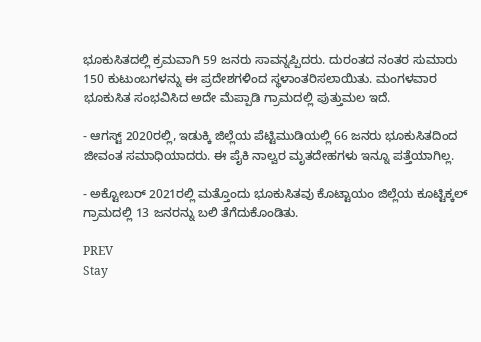ಭೂಕುಸಿತದಲ್ಲಿ ಕ್ರಮವಾಗಿ 59 ಜನರು ಸಾವನ್ನಪ್ಪಿದರು. ದುರಂತದ ನಂತರ ಸುಮಾರು 150 ಕುಟುಂಬಗಳನ್ನು ಈ ಪ್ರದೇಶಗಳಿಂದ ಸ್ಥಳಾಂತರಿಸಲಾಯಿತು. ಮಂಗಳವಾರ ಭೂಕುಸಿತ ಸಂಭವಿಸಿದ ಅದೇ ಮೆಪ್ಪಾಡಿ ಗ್ರಾಮದಲ್ಲಿ ಪುತ್ತುಮಲ ಇದೆ.

- ಆಗಸ್ಟ್ 2020ರಲ್ಲಿ, ಇಡುಕ್ಕಿ ಜಿಲ್ಲೆಯ ಪೆಟ್ಟಿಮುಡಿಯಲ್ಲಿ 66 ಜನರು ಭೂಕುಸಿತದಿಂದ ಜೀವಂತ ಸಮಾಧಿಯಾದರು. ಈ ಪೈಕಿ ನಾಲ್ವರ ಮೃತದೇಹಗಳು ಇನ್ನೂ ಪತ್ತೆಯಾಗಿಲ್ಲ.

- ಅಕ್ಟೋಬರ್ 2021ರಲ್ಲಿ ಮತ್ತೊಂದು ಭೂಕುಸಿತವು ಕೊಟ್ಟಾಯಂ ಜಿಲ್ಲೆಯ ಕೂಟ್ಟಿಕ್ಕಲ್ ಗ್ರಾಮದಲ್ಲಿ 13 ಜನರನ್ನು ಬಲಿ ತೆಗೆದುಕೊಂಡಿತು.

PREV
Stay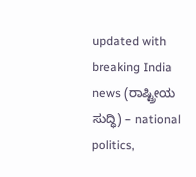updated with breaking India news (ರಾಷ್ಟ್ರೀಯ ಸುದ್ಧಿ) – national politics,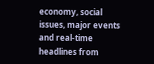economy, social issues, major events and real‑time headlines from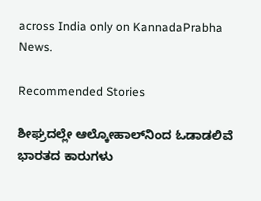across India only on KannadaPrabha News.

Recommended Stories

ಶೀಘ್ರದಲ್ಲೇ ಆಲ್ಕೋಹಾಲ್‌ನಿಂದ ಓಡಾಡಲಿವೆ ಭಾರತದ ಕಾರುಗಳು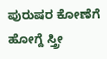ಪುರುಷರ ಕೋಣೆಗೆ ಹೋಗ್ದೆ ಸ್ತ್ರೀ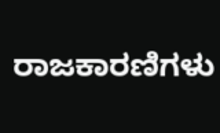ರಾಜಕಾರಣಿಗಳು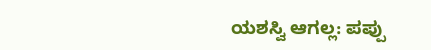ಯಶಸ್ವಿ ಆಗಲ್ಲ: ಪಪ್ಪು